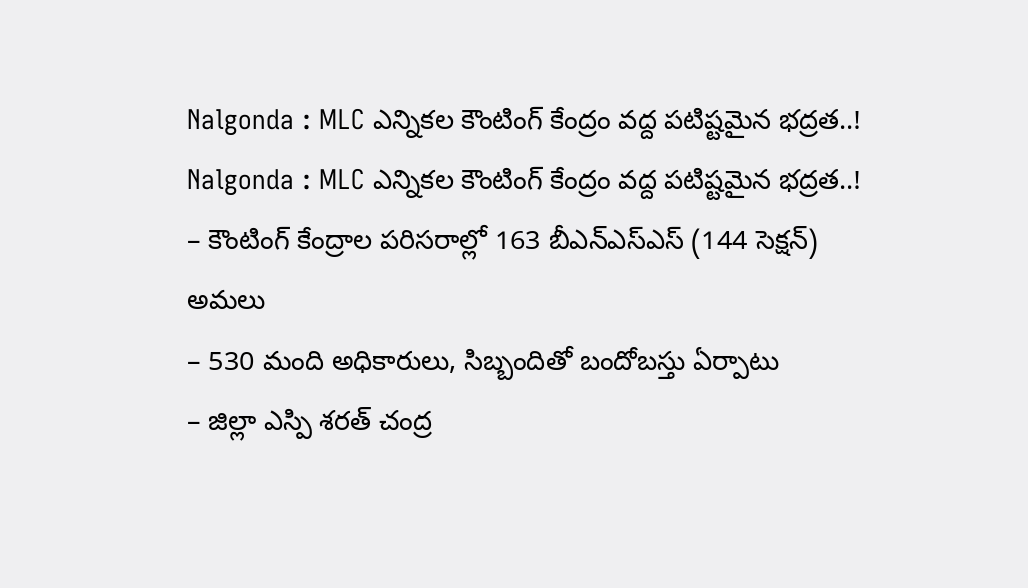Nalgonda : MLC ఎన్నికల కౌంటింగ్ కేంద్రం వద్ద పటిష్టమైన భద్రత..!
Nalgonda : MLC ఎన్నికల కౌంటింగ్ కేంద్రం వద్ద పటిష్టమైన భద్రత..!
– కౌంటింగ్ కేంద్రాల పరిసరాల్లో 163 బీఎన్ఎస్ఎస్ (144 సెక్షన్) అమలు
– 530 మంది అధికారులు, సిబ్బందితో బందోబస్తు ఏర్పాటు
– జిల్లా ఎస్పి శరత్ చంద్ర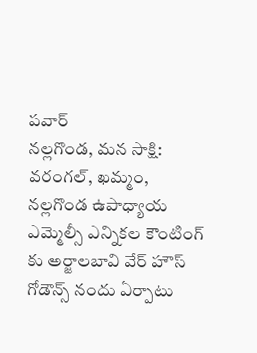పవార్
నల్లగొండ, మన సాక్షి:
వరంగల్, ఖమ్మం, నల్లగొండ ఉపాధ్యాయ ఎమ్మెల్సీ ఎన్నికల కౌంటింగ్ కు అర్జాలబావి వేర్ హౌస్ గోడౌన్స్ నందు ఏర్పాటు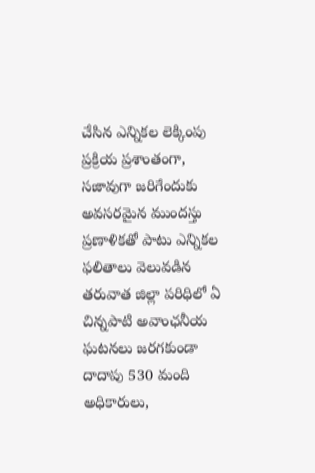చేసిన ఎన్నికల లెక్కింపు ప్రక్రియ ప్రశాంతంగా, సజావుగా జరిగేందుకు అవసరమైన ముందస్తు ప్రణాళికతో పాటు ఎన్నికల ఫలితాలు వెలువడిన తరువాత జిల్లా పరిధిలో ఏ చిన్నపాటి అవాంఛనీయ ఘటనలు జరగకుండా దాదాపు 530 మంది అధికారులు,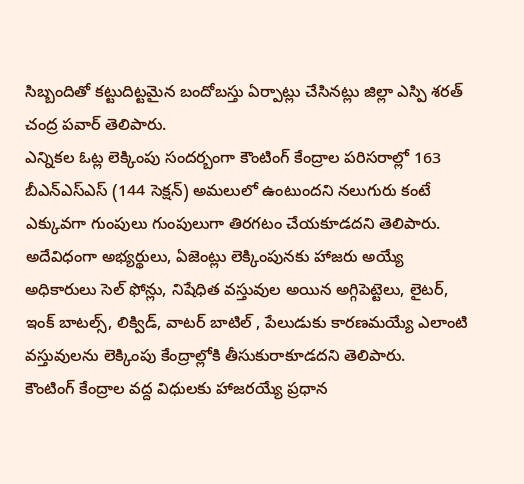సిబ్బందితో కట్టుదిట్టమైన బందోబస్తు ఏర్పాట్లు చేసినట్లు జిల్లా ఎస్పి శరత్ చంద్ర పవార్ తెలిపారు.
ఎన్నికల ఓట్ల లెక్కింపు సందర్బంగా కౌంటింగ్ కేంద్రాల పరిసరాల్లో 163 బీఎన్ఎస్ఎస్ (144 సెక్షన్) అమలులో ఉంటుందని నలుగురు కంటే ఎక్కువగా గుంపులు గుంపులుగా తిరగటం చేయకూడదని తెలిపారు. అదేవిధంగా అభ్యర్థులు, ఏజెంట్లు లెక్కింపునకు హాజరు అయ్యే అధికారులు సెల్ ఫోన్లు, నిషేధిత వస్తువుల అయిన అగ్గిపెట్టెలు, లైటర్, ఇంక్ బాటల్స్, లిక్విడ్, వాటర్ బాటిల్ , పేలుడుకు కారణమయ్యే ఎలాంటి వస్తువులను లెక్కింపు కేంద్రాల్లోకి తీసుకురాకూడదని తెలిపారు.
కౌంటింగ్ కేంద్రాల వద్ద విధులకు హాజరయ్యే ప్రధాన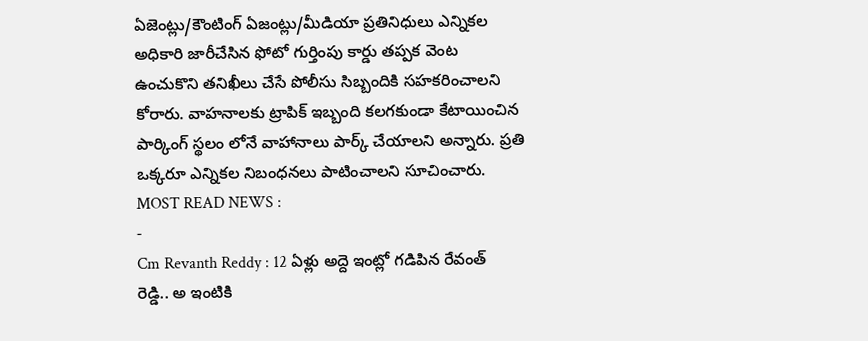ఏజెంట్లు/కౌంటింగ్ ఏజంట్లు/మీడియా ప్రతినిధులు ఎన్నికల అధికారి జారీచేసిన ఫోటో గుర్తింపు కార్డు తప్పక వెంట ఉంచుకొని తనిఖీలు చేసే పోలీసు సిబ్బందికి సహకరించాలని కోరారు. వాహనాలకు ట్రాపిక్ ఇబ్బంది కలగకుండా కేటాయించిన పార్కింగ్ స్థలం లోనే వాహానాలు పార్క్ చేయాలని అన్నారు. ప్రతి ఒక్కరూ ఎన్నికల నిబంధనలు పాటించాలని సూచించారు.
MOST READ NEWS :
-
Cm Revanth Reddy : 12 ఏళ్లు అద్దె ఇంట్లో గడిపిన రేవంత్ రెడ్డి.. అ ఇంటికి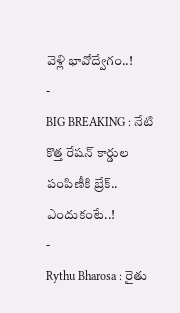వెళ్లి భావోద్వేగం..!
-
BIG BREAKING : నేటి కొత్త రేషన్ కార్డుల పంపిణీకి బ్రేక్.. ఎందుకంటే..!
-
Rythu Bharosa : రైతు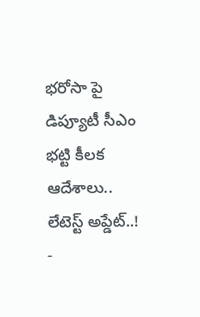భరోసా పై డిప్యూటీ సీఎం భట్టి కీలక ఆదేశాలు.. లేటెస్ట్ అప్డేట్..!
-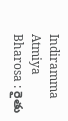Indiramma Atmiya Bharosa : రైతు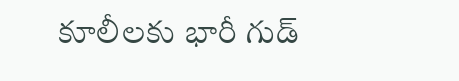కూలీలకు భారీ గుడ్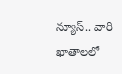న్యూస్.. వారి ఖాతాలలో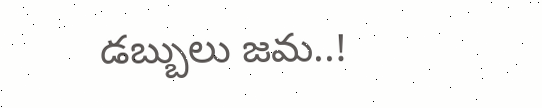డబ్బులు జమ..!